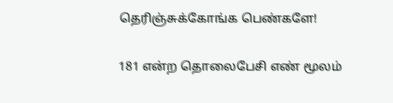தெரிஞ்சுக்கோங்க பெண்களே!

181 என்ற தொலைபேசி எண் மூலம்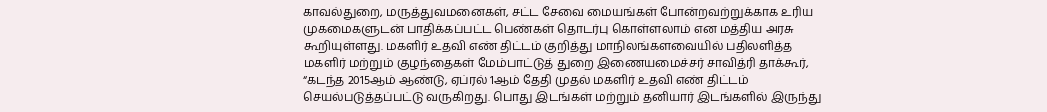காவல்துறை, மருத்துவமனைகள், சட்ட சேவை மையங்கள் போன்றவற்றுக்காக உரிய முகமைகளுடன் பாதிக்கப்பட்ட பெண்கள் தொடர்பு கொள்ளலாம் என மத்திய அரசு கூறியுள்ளது. மகளிர் உதவி எண் திட்டம் குறித்து மாநிலங்களவையில் பதிலளித்த மகளிர் மற்றும் குழந்தைகள் மேம்பாட்டுத் துறை இணையமைச்சர் சாவித்ரி தாக்கூர், “கடந்த 2015ஆம் ஆண்டு, ஏப்ரல் 1ஆம் தேதி முதல் மகளிர் உதவி எண் திட்டம் செயல்படுத்தப்பட்டு வருகிறது. பொது இடங்கள் மற்றும் தனியார் இடங்களில் இருந்து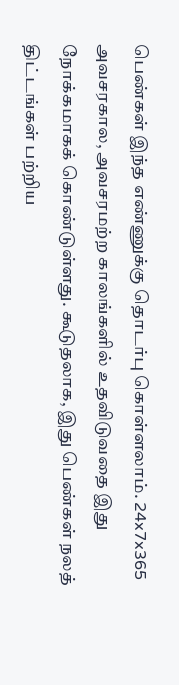பெண்கள் இந்த எண்ணுக்கு தொடர்பு கொள்ளலாம். 24x7x365 அவசரகால, அவசரமற்ற காலங்களில் உதவிடுவதை இது நோக்கமாகக் கொண்டுள்ளது. கூடுதலாக, இது பெண்கள் நலத் திட்டங்கள் பற்றிய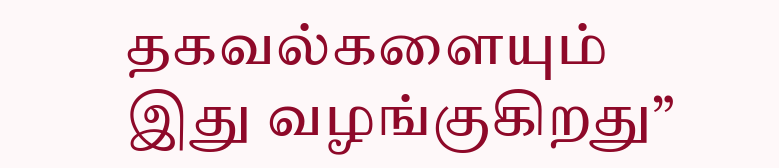தகவல்களையும் இது வழங்குகிறது”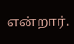என்றார்.